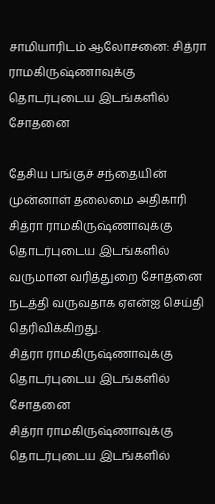சாமியாரிடம் ஆலோசனை: சித்ரா ராமகிருஷ்ணாவுக்கு  தொடர்புடைய இடங்களில் சோதனை

தேசிய பங்குச் சந்தையின் முன்னாள் தலைமை அதிகாரி சித்ரா ராமகிருஷ்ணாவுக்கு தொடர்புடைய இடங்களில் வருமான வரித்துறை சோதனை நடத்தி வருவதாக ஏஎன்ஐ செய்தி தெரிவிக்கிறது.
சித்ரா ராமகிருஷ்ணாவுக்கு  தொடர்புடைய இடங்களில் சோதனை
சித்ரா ராமகிருஷ்ணாவுக்கு  தொடர்புடைய இடங்களில்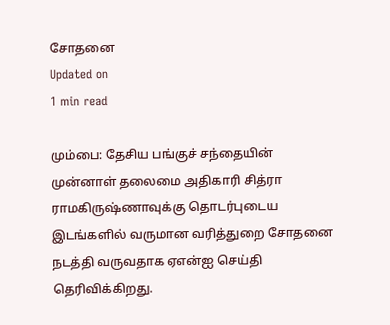சோதனை
Updated on
1 min read

மும்பை: தேசிய பங்குச் சந்தையின் முன்னாள் தலைமை அதிகாரி சித்ரா ராமகிருஷ்ணாவுக்கு தொடர்புடைய இடங்களில் வருமான வரித்துறை சோதனை நடத்தி வருவதாக ஏஎன்ஐ செய்தி தெரிவிக்கிறது.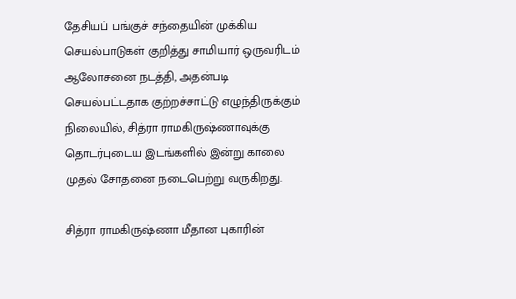தேசியப் பங்குச் சந்தையின் முக்கிய செயல்பாடுகள் குறித்து சாமியார் ஒருவரிடம் ஆலோசனை நடத்தி, அதன்படி செயல்பட்டதாக குற்றச்சாட்டு எழுந்திருக்கும் நிலையில், சித்ரா ராமகிருஷ்ணாவுக்கு  தொடர்புடைய இடங்களில் இன்று காலை முதல் சோதனை நடைபெற்று வருகிறது.

சித்ரா ராமகிருஷ்ணா மீதான புகாரின்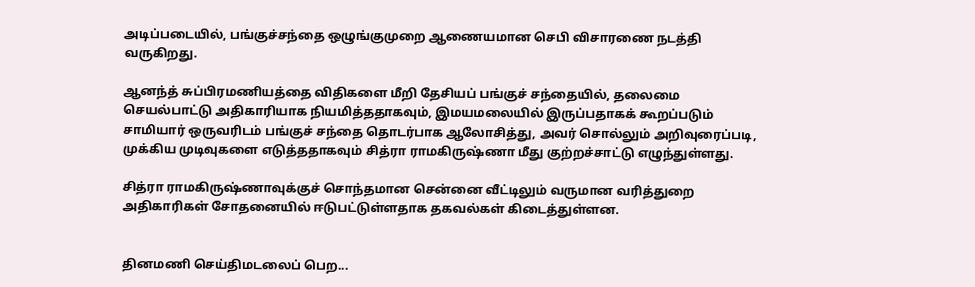அடிப்படையில், பங்குச்சந்தை ஒழுங்குமுறை ஆணையமான செபி விசாரணை நடத்தி வருகிறது.

ஆனந்த் சுப்பிரமணியத்தை விதிகளை மீறி தேசியப் பங்குச் சந்தையில், தலைமை செயல்பாட்டு அதிகாரியாக நியமித்ததாகவும், இமயமலையில் இருப்பதாகக் கூறப்படும் சாமியார் ஒருவரிடம் பங்குச் சந்தை தொடர்பாக ஆலோசித்து, அவர் சொல்லும் அறிவுரைப்படி, முக்கிய முடிவுகளை எடுத்ததாகவும் சித்ரா ராமகிருஷ்ணா மீது குற்றச்சாட்டு எழுந்துள்ளது.

சித்ரா ராமகிருஷ்ணாவுக்குச் சொந்தமான சென்னை வீட்டிலும் வருமான வரித்துறை அதிகாரிகள் சோதனையில் ஈடுபட்டுள்ளதாக தகவல்கள் கிடைத்துள்ளன.


தினமணி செய்திமடலைப் பெற...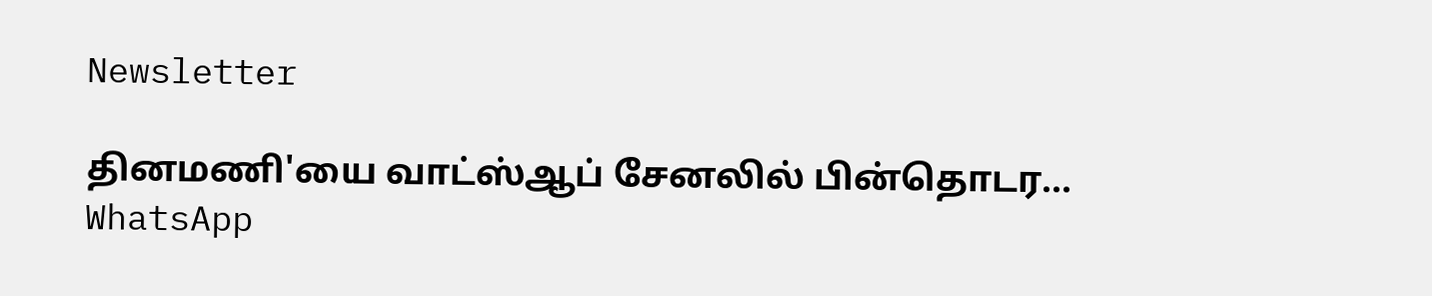Newsletter

தினமணி'யை வாட்ஸ்ஆப் சேனலில் பின்தொடர... WhatsApp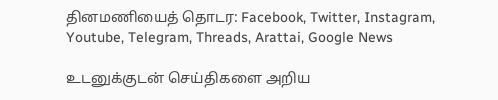தினமணியைத் தொடர: Facebook, Twitter, Instagram, Youtube, Telegram, Threads, Arattai, Google News

உடனுக்குடன் செய்திகளை அறிய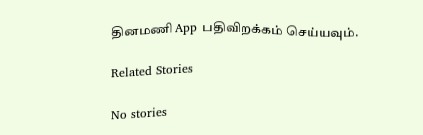தினமணி App பதிவிறக்கம் செய்யவும்.

Related Stories

No stories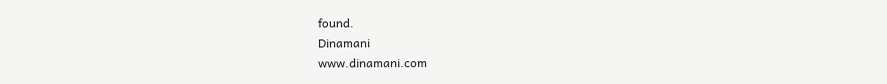found.
Dinamani
www.dinamani.com